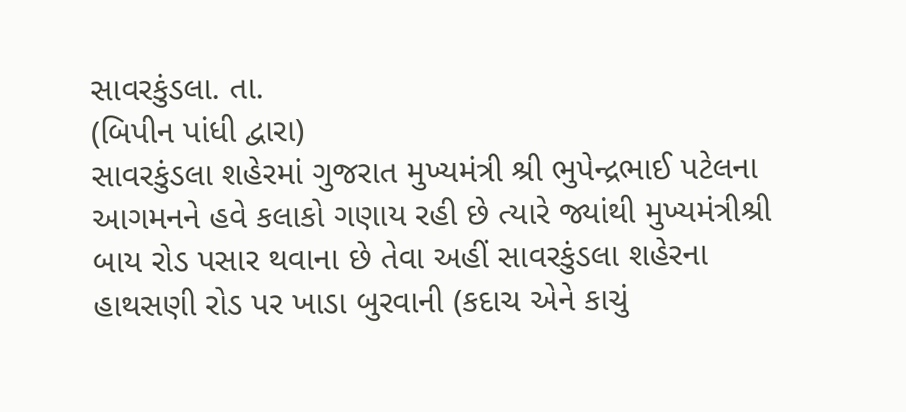સાવરકુંડલા. તા.
(બિપીન પાંધી દ્વારા)
સાવરકુંડલા શહેરમાં ગુજરાત મુખ્યમંત્રી શ્રી ભુપેન્દ્રભાઈ પટેલના આગમનને હવે કલાકો ગણાય રહી છે ત્યારે જ્યાંથી મુખ્યમંત્રીશ્રી બાય રોડ પસાર થવાના છે તેવા અહીં સાવરકુંડલા શહેરના હાથસણી રોડ પર ખાડા બુરવાની (કદાચ એને કાચું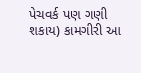પેચવર્ક પણ ગણી શકાય) કામગીરી આ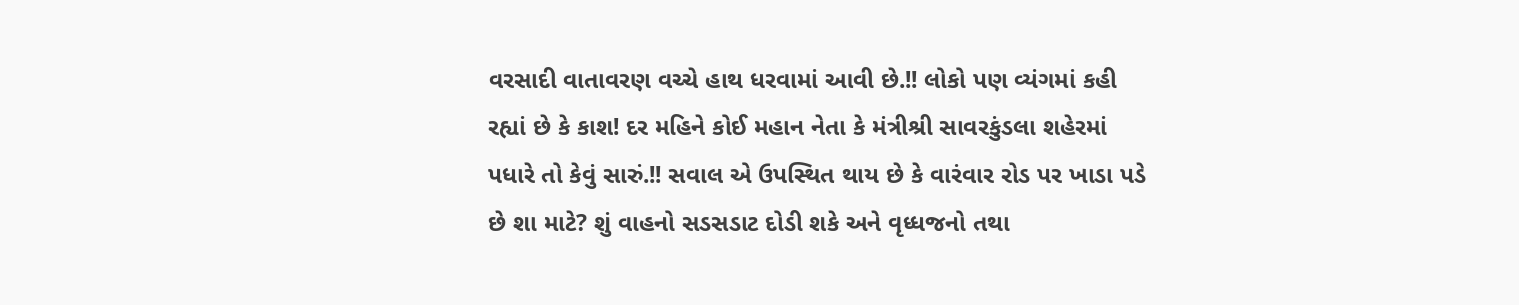વરસાદી વાતાવરણ વચ્ચે હાથ ધરવામાં આવી છે.!! લોકો પણ વ્યંગમાં કહી રહ્યાં છે કે કાશ! દર મહિને કોઈ મહાન નેતા કે મંત્રીશ્રી સાવરકુંડલા શહેરમાં પધારે તો કેવું સારું.!! સવાલ એ ઉપસ્થિત થાય છે કે વારંવાર રોડ પર ખાડા પડે છે શા માટે? શું વાહનો સડસડાટ દોડી શકે અને વૃધ્ધજનો તથા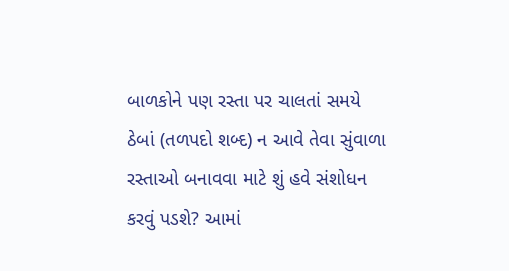બાળકોને પણ રસ્તા પર ચાલતાં સમયે ઠેબાં (તળપદો શબ્દ) ન આવે તેવા સુંવાળા રસ્તાઓ બનાવવા માટે શું હવે સંશોધન કરવું પડશે? આમાં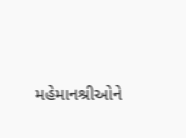મહેમાનશ્રીઓને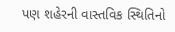પણ શહેરની વાસ્તવિક સ્થિતિનો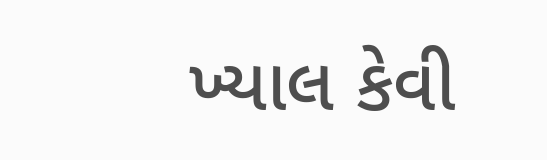ખ્યાલ કેવી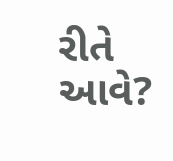રીતે આવે?